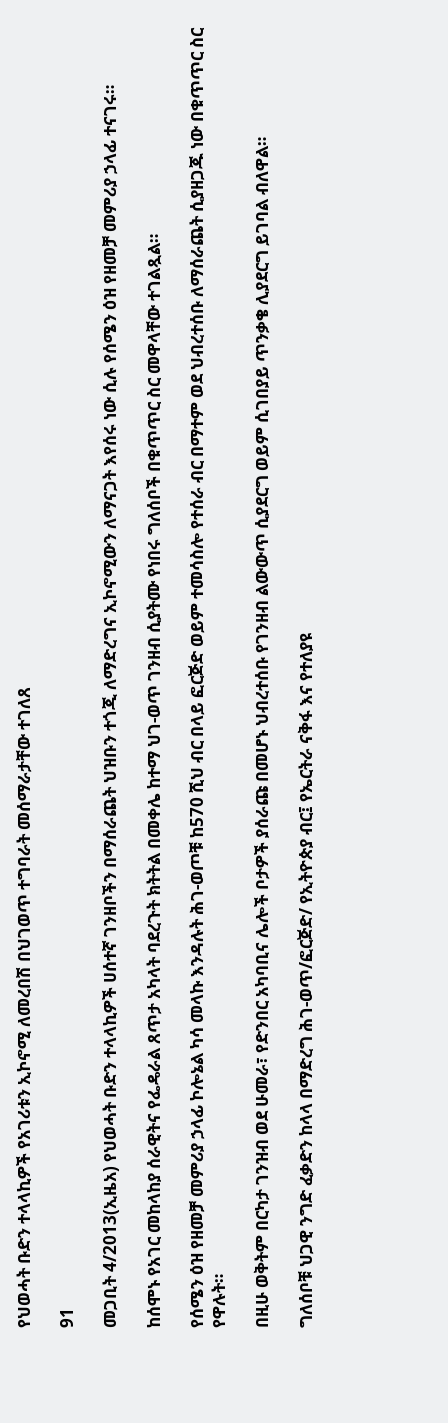የህወሓት ቡድን ተላላኪዎች የአገሪቱን ኢኮኖሚ ለመረበሽ በህገወጥ ተግባራት መሰማራታቸው ተገለጸ

91

መጋቢት 4/2013(ኢዜአ) የህወሓት ቡድን ተላላኪዎች ሀሰተኛ ገንዘቦችን በማሰራጨት ህዝቡን ተጎጂ ለማድረግና ኢኮኖሚውን ለማናጋት እየሰሩ ነው ሲሉ የሰሜን ዕዝ የዘመቻ መምሪያ ኃላፊ ተናገሩ።

ከሰሞኑ የአገር መከላከያ ሰራዊትና የፌዴራል ጸጥታ አካላት ባደረጉት ክትትል በመቀሌ ከተማ ህገ-ወጥ ገንዘብ ሲያትሙ የነበሩ ግለሰቦች በቁጥጥር ስር መዋላቸው ተገልጿል።

የሰሜን ዕዝ የዘመቻ መምሪያ ኃላፊ ኮሎኔል ካሳ መላኩ እንዳሉት ሕገ-ወጦቹ ከ570 ሺህ ብር በላይ ፎርጅድ ወይም ተመሳስሎ የተሰራ ብር በማተም ወደ ህብረተሰቡ ለማሰራጨት ሲያዘጋጁ ነው በቁጥጥር ስር የዋሉት።

በዚሁ ወቅትም በርካታ ገንዝብ ወደ ሁመራ፣ የድንበር አካባቢና ሌሎች ቦታዎች ያሰራጩ በመሆኑ ህብረተሰቡ የገንዘብ ልውውጥ ሲያደርግ ወይም ሲገበያይ ጥንቃቄ ሊያደርግ ይገባል ብለዋል።

ግለሰቦቹ ህጋዊ ንግድ ፈቃድን ከላላ በማድረግ ሕገ-ወጥ/ፎርጅድ/ የኢትዮጵያ ብር፤ የኤርትራ ናቅፋ እና የተለያዩ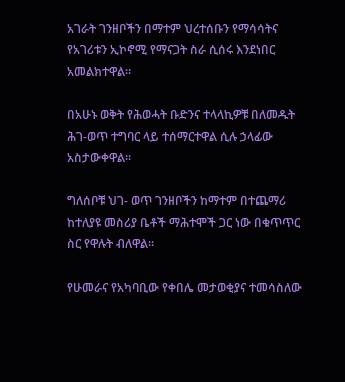አገራት ገንዘቦችን በማተም ህረተሰቡን የማሳሳትና የአገሪቱን ኢኮኖሚ የማናጋት ስራ ሲሰሩ እንደነበር አመልክተዋል።

በአሁኑ ወቅት የሕወሓት ቡድንና ተላላኪዎቹ በለመዱት ሕገ-ወጥ ተግባር ላይ ተሰማርተዋል ሲሉ ኃላፊው አስታውቀዋል።

ግለሰቦቹ ህገ- ወጥ ገንዘቦችን ከማተም በተጨማሪ ከተለያዩ መስሪያ ቤቶች ማሕተሞች ጋር ነው በቁጥጥር ስር የዋሉት ብለዋል።

የሁመራና የአካባቢው የቀበሌ መታወቂያና ተመሳስለው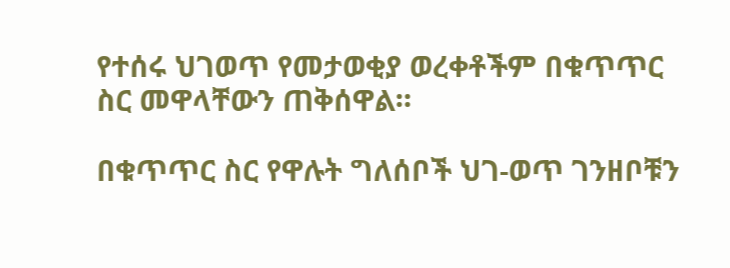የተሰሩ ህገወጥ የመታወቂያ ወረቀቶችም በቁጥጥር ስር መዋላቸውን ጠቅሰዋል።

በቁጥጥር ስር የዋሉት ግለሰቦች ህገ-ወጥ ገንዘቦቹን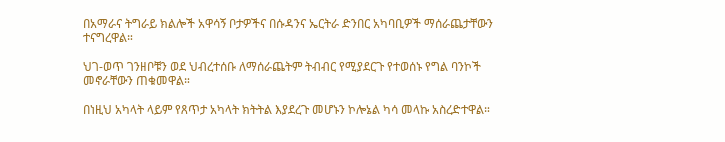በአማራና ትግራይ ክልሎች አዋሳኝ ቦታዎችና በሱዳንና ኤርትራ ድንበር አካባቢዎች ማሰራጨታቸውን ተናግረዋል።

ህገ-ወጥ ገንዘቦቹን ወደ ህብረተሰቡ ለማሰራጨትም ትብብር የሚያደርጉ የተወሰኑ የግል ባንኮች መኖራቸውን ጠቁመዋል።

በነዚህ አካላት ላይም የጸጥታ አካላት ክትትል እያደረጉ መሆኑን ኮሎኔል ካሳ መላኩ አስረድተዋል።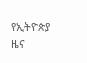የኢትዮጵያ ዜና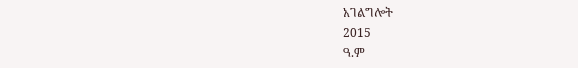አገልግሎት
2015
ዓ.ም